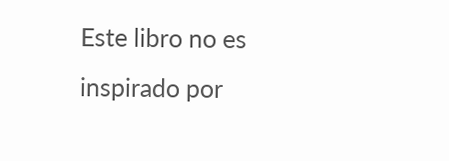Este libro no es inspirado por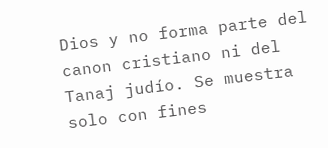Dios y no forma parte del canon cristiano ni del Tanaj judío. Se muestra solo con fines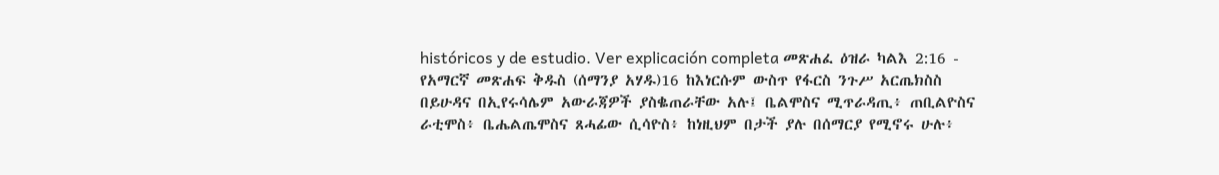históricos y de estudio. Ver explicación completa መጽሐፈ ዕዝራ ካልእ 2:16 - የአማርኛ መጽሐፍ ቅዱስ (ሰማንያ አሃዱ)16 ከእነርሱም ውስጥ የፋርስ ንጉሥ አርጤክስስ በይሁዳና በኢየሩሳሌም አውራጃዎች ያስቈጠራቸው አሉ፤ ቤልሞስና ሚጥራዳጢ፥ ጠቢልዮስና ራቲሞስ፥ ቤሔልጤሞስና ጸሓፊው ሲሳዮስ፥ ከነዚህም በታች ያሉ በሰማርያ የሚኖሩ ሁሉ፥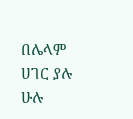በሌላም ሀገር ያሉ ሁሉ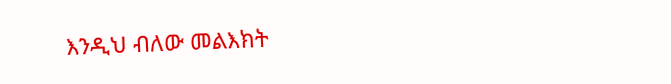እንዲህ ብለው መልእክት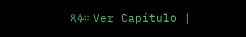ጻፉ። Ver Capítulo |